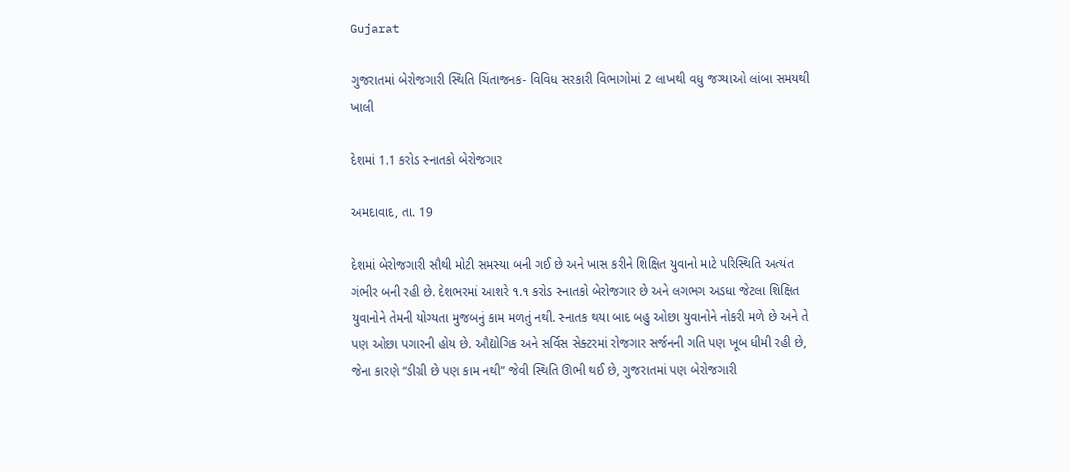Gujarat

ગુજરાતમાં બેરોજગારી સ્થિતિ ચિંતાજનક- વિવિધ સરકારી વિભાગોમાં 2 લાખથી વધુ જગ્યાઓ લાંબા સમયથી ખાલી

દેશમાં 1.1 કરોડ સ્નાતકો બેરોજગાર

અમદાવાદ, તા. 19

દેશમાં બેરોજગારી સૌથી મોટી સમસ્યા બની ગઈ છે અને ખાસ કરીને શિક્ષિત યુવાનો માટે પરિસ્થિતિ અત્યંત ગંભીર બની રહી છે. દેશભરમાં આશરે ૧.૧ કરોડ સ્નાતકો બેરોજગાર છે અને લગભગ અડધા જેટલા શિક્ષિત યુવાનોને તેમની યોગ્યતા મુજબનું કામ મળતું નથી. સ્નાતક થયા બાદ બહુ ઓછા યુવાનોને નોકરી મળે છે અને તે પણ ઓછા પગારની હોય છે. ઔદ્યોગિક અને સર્વિસ સેક્ટરમાં રોજગાર સર્જનની ગતિ પણ ખૂબ ધીમી રહી છે, જેના કારણે “ડીગ્રી છે પણ કામ નથી” જેવી સ્થિતિ ઊભી થઈ છે, ગુજરાતમાં પણ બેરોજગારી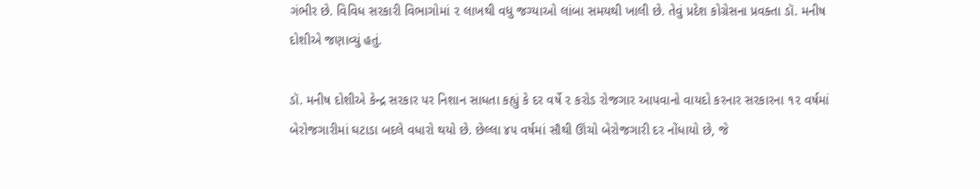ગંભીર છે. વિવિધ સરકારી વિભાગોમાં ૨ લાખથી વધુ જગ્યાઓ લાંબા સમયથી ખાલી છે. તેવું પ્રદેશ કોગ્રેસના પ્રવક્તા ડૉ. મનીષ દોશીએ જણાવ્યું હતું.

ડૉ. મનીષ દોશીએ કેન્દ્ર સરકાર પર નિશાન સાધતા કહ્યું કે દર વર્ષે ૨ કરોડ રોજગાર આપવાનો વાયદો કરનાર સરકારના ૧૨ વર્ષમાં બેરોજગારીમાં ઘટાડા બદલે વધારો થયો છે. છેલ્લા ૪૫ વર્ષમાં સૌથી ઊંચો બેરોજગારી દર નોંધાયો છે, જે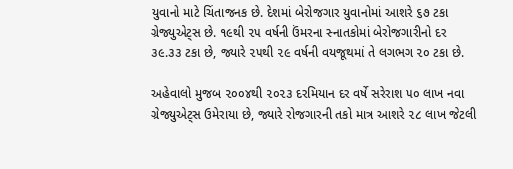યુવાનો માટે ચિંતાજનક છે. દેશમાં બેરોજગાર યુવાનોમાં આશરે ૬૭ ટકા ગ્રેજ્યુએટ્સ છે. ૧૯થી ૨૫ વર્ષની ઉંમરના સ્નાતકોમાં બેરોજગારીનો દર ૩૯.૩૩ ટકા છે, જ્યારે ૨૫થી ૨૯ વર્ષની વયજૂથમાં તે લગભગ ૨૦ ટકા છે.

અહેવાલો મુજબ ૨૦૦૪થી ૨૦૨૩ દરમિયાન દર વર્ષે સરેરાશ ૫૦ લાખ નવા ગ્રેજ્યુએટ્સ ઉમેરાયા છે, જ્યારે રોજગારની તકો માત્ર આશરે ૨૮ લાખ જેટલી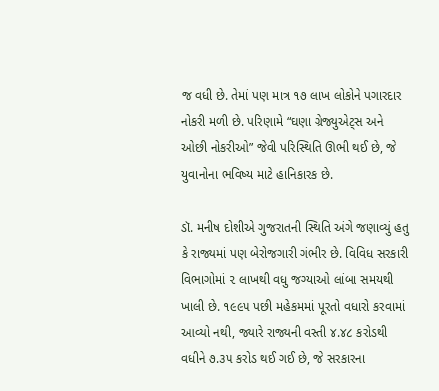જ વધી છે. તેમાં પણ માત્ર ૧૭ લાખ લોકોને પગારદાર નોકરી મળી છે. પરિણામે “ઘણા ગ્રેજ્યુએટ્સ અને ઓછી નોકરીઓ” જેવી પરિસ્થિતિ ઊભી થઈ છે, જે યુવાનોના ભવિષ્ય માટે હાનિકારક છે.

ડૉ. મનીષ દોશીએ ગુજરાતની સ્થિતિ અંગે જણાવ્યું હતુ કે રાજ્યમાં પણ બેરોજગારી ગંભીર છે. વિવિધ સરકારી વિભાગોમાં ૨ લાખથી વધુ જગ્યાઓ લાંબા સમયથી ખાલી છે. ૧૯૯૫ પછી મહેકમમાં પૂરતો વધારો કરવામાં આવ્યો નથી, જ્યારે રાજ્યની વસ્તી ૪.૪૮ કરોડથી વધીને ૭.૩૫ કરોડ થઈ ગઈ છે, જે સરકારના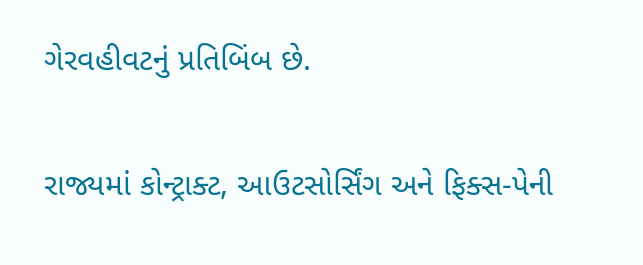ગેરવહીવટનું પ્રતિબિંબ છે.

રાજ્યમાં કોન્ટ્રાક્ટ, આઉટસોર્સિંગ અને ફિક્સ-પેની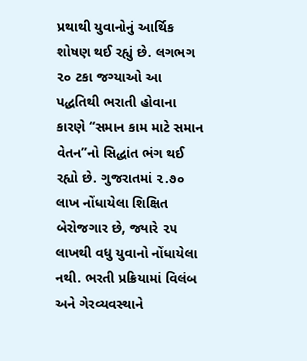પ્રથાથી યુવાનોનું આર્થિક શોષણ થઈ રહ્યું છે. લગભગ ૨૦ ટકા જગ્યાઓ આ પદ્ધતિથી ભરાતી હોવાના કારણે “સમાન કામ માટે સમાન વેતન”નો સિદ્ધાંત ભંગ થઈ રહ્યો છે. ગુજરાતમાં ૨.૭૦ લાખ નોંધાયેલા શિક્ષિત બેરોજગાર છે, જ્યારે ૨૫ લાખથી વધુ યુવાનો નોંધાયેલા નથી. ભરતી પ્રક્રિયામાં વિલંબ અને ગેરવ્યવસ્થાને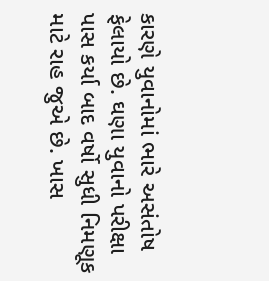કારણે યુવાનોમાં ભારે અસંતોષ ફેલાયો છે. ઘણા યુવાનો પરીક્ષા પાસ કર્યા બાદ વર્ષો સુધી નિમણૂક માટે રાહ જુએ છે. ખાસ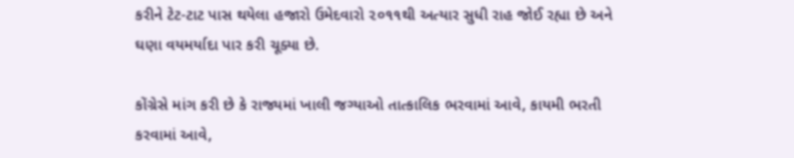કરીને ટેટ-ટાટ પાસ થયેલા હજારો ઉમેદવારો ૨૦૧૧થી અત્યાર સુધી રાહ જોઈ રહ્યા છે અને ઘણા વયમર્યાદા પાર કરી ચૂક્યા છે.

કોંગ્રેસે માંગ કરી છે કે રાજ્યમાં ખાલી જગ્યાઓ તાત્કાલિક ભરવામાં આવે, કાયમી ભરતી કરવામાં આવે,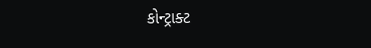કોન્ટ્રાક્ટ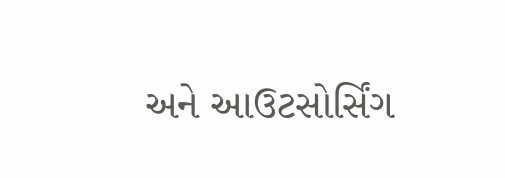અને આઉટસોર્સિંગ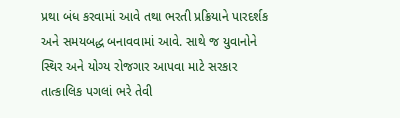પ્રથા બંધ કરવામાં આવે તથા ભરતી પ્રક્રિયાને પારદર્શક અને સમયબદ્ધ બનાવવામાં આવે. સાથે જ યુવાનોને સ્થિર અને યોગ્ય રોજગાર આપવા માટે સરકાર તાત્કાલિક પગલાં ભરે તેવી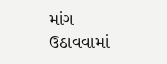માંગ ઉઠાવવામાં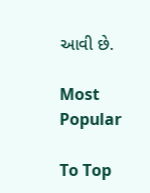આવી છે.

Most Popular

To Top